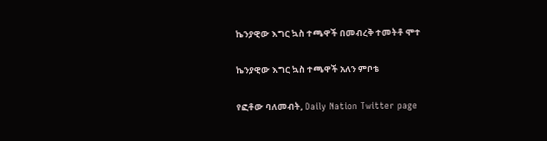ኬንያዊው እግር ኳስ ተጫዋች በመብረቅ ተመትቶ ሞተ

ኬንያዊው እግር ኳስ ተጫዋች አለን ምቦቴ

የፎቶው ባለመብት, Daily Nation Twitter page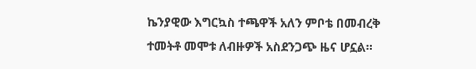ኬንያዊው እግርኳስ ተጫዋች አለን ምቦቴ በመብረቅ ተመትቶ መሞቱ ለብዙዎች አስደንጋጭ ዜና ሆኗል።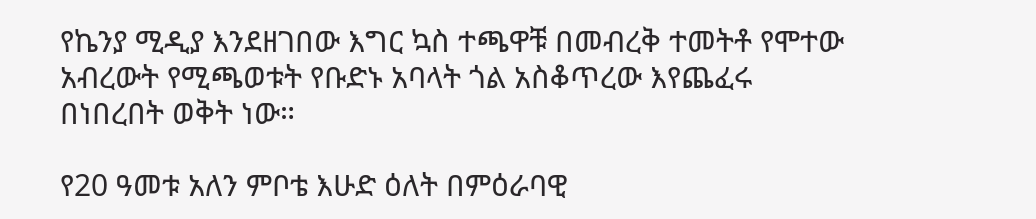የኬንያ ሚዲያ እንደዘገበው እግር ኳስ ተጫዋቹ በመብረቅ ተመትቶ የሞተው አብረውት የሚጫወቱት የቡድኑ አባላት ጎል አስቆጥረው እየጨፈሩ በነበረበት ወቅት ነው።

የ20 ዓመቱ አለን ምቦቴ እሁድ ዕለት በምዕራባዊ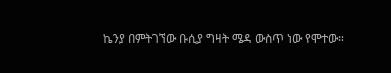ኬንያ በምትገኘው ቡሲያ ግዛት ሜዳ ውስጥ ነው የሞተው።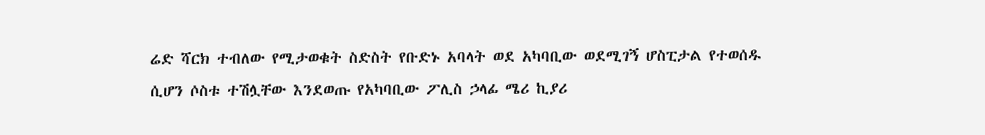ሬድ ሻርክ ተብለው የሚታወቁት ስድስት የቡድኑ አባላት ወደ አካባቢው ወደሚገኝ ሆስፒታል የተወሰዱ ሲሆን ሶስቱ ተሽሏቸው እንደወጡ የአካባቢው ፖሊስ ኃላፊ ሜሪ ኪያሪ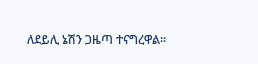ለደይሊ ኔሽን ጋዜጣ ተናግረዋል።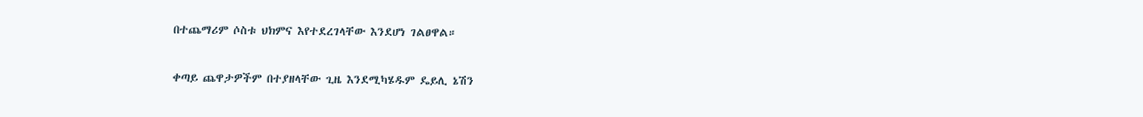በተጨማሪም ሶስቱ ህክምና እየተደረገላቸው እንደሆነ ገልፀዋል።

ቀጣይ ጨዋታዎችም በተያዘላቸው ጊዜ እንደሚካሄዱም ዴይሊ ኔሽን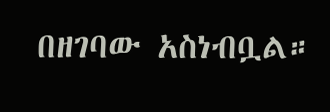በዘገባው አስነብቧል።